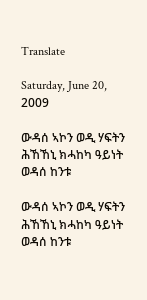Translate

Saturday, June 20, 2009

ውዳሰ ኣኮን ወዲ ሃፍትን ሕኸኸኒ ክሓከካ ዓይነት ወዳሰ ከንቱ

ውዳሰ ኣኮን ወዲ ሃፍትን ሕኸኸኒ ክሓከካ ዓይነት ወዳሰ ከንቱ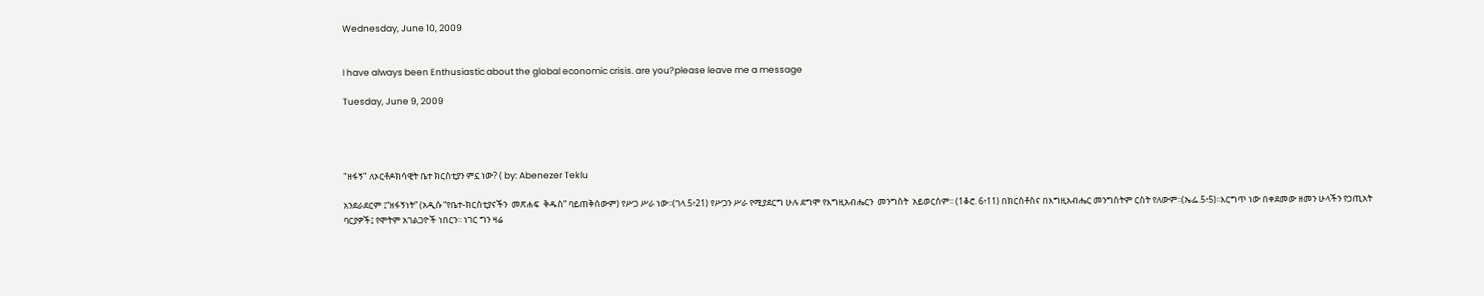Wednesday, June 10, 2009


I have always been Enthusiastic about the global economic crisis. are you?please leave me a message

Tuesday, June 9, 2009




"ዘፋኝ" ለኦርቶዶክሳዊት ቤተ ክርስቲያን ምኗ ነው? ( by: Abenezer Teklu

አንደራደርም ፤“ዘፋኝነት” (አዲሱ “የቤተ-ክርስቲያናችን  መጽሐፍ  ቅዱስ” ባይጠቅሰውም) የሥጋ ሥራ ነው፡፡(ገላ.5፥21) የሥጋን ሥራ የሚያደርግ ሁሉ ደግሞ የእግዚአብሔርን  መንግስት  አይወርስም፡፡ (1ቆሮ. 6፥11) በክርስቶስና በእግዚአብሔር መንግስትም ርስት የለውም፡፡(ኤፌ.5፥5)፡፡እርግጥ ነው በቀደመው ዘመን ሁላችን የኃጢአት ባርያዎች፤ የሞትም አገልጋዮች ነበርን፡፡ ነገር ግን ዛሬ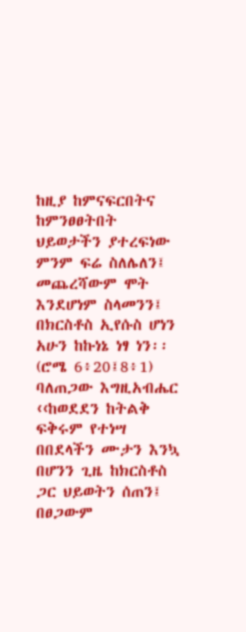ከዚያ ከምናፍርበትና ከምንፀፀትበት ህይወታችን ያተረፍነው ምንም ፍሬ ስለሌለን፤ መጨረሻውም ሞት እንደሆነም ስላመንን፤ በክርስቶስ ኢየሱስ ሆነን አሁን ከኩነኔ ነፃ ነን፡፡(ሮሜ 6፥20፤8፥1) ባለጠጋው እግዚአብሔር  ‹‹ከወደደን ከትልቅ ፍቅሩም የተነሣ በበደላችን ሙታን እንኳ በሆንን ጊዜ ከክርስቶስ ጋር ህይወትን ሰጠን፤ በፀጋውም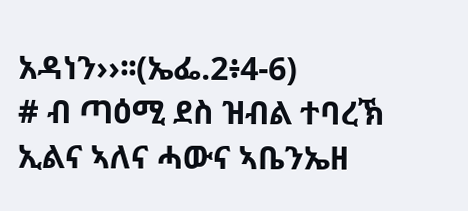አዳነን››፡፡(ኤፌ.2፥4-6)
# ብ ጣዕሚ ደስ ዝብል ተባረኽ ኢልና ኣለና ሓውና ኣቤንኤዘ